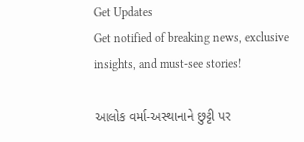Get Updates
Get notified of breaking news, exclusive insights, and must-see stories!

આલોક વર્મા-અસ્થાનાને છુટ્ટી પર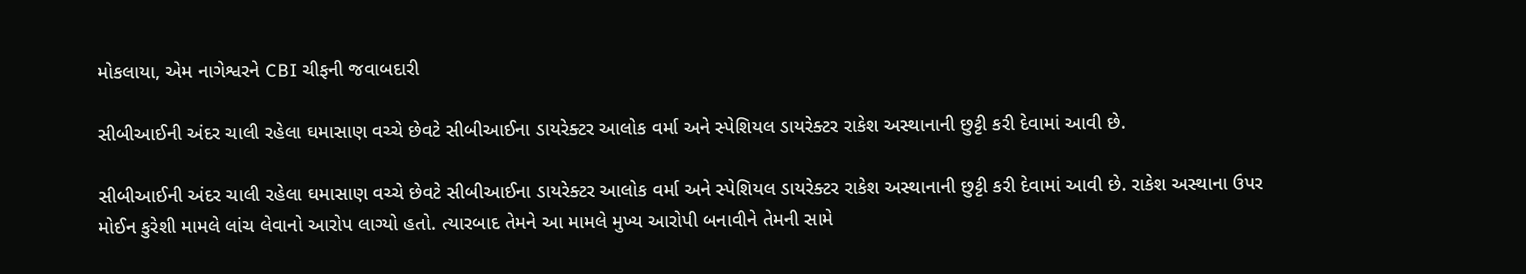મોકલાયા, એમ નાગેશ્વરને CBI ચીફની જવાબદારી

સીબીઆઈની અંદર ચાલી રહેલા ઘમાસાણ વચ્ચે છેવટે સીબીઆઈના ડાયરેક્ટર આલોક વર્મા અને સ્પેશિયલ ડાયરેક્ટર રાકેશ અસ્થાનાની છુટ્ટી કરી દેવામાં આવી છે.

સીબીઆઈની અંદર ચાલી રહેલા ઘમાસાણ વચ્ચે છેવટે સીબીઆઈના ડાયરેક્ટર આલોક વર્મા અને સ્પેશિયલ ડાયરેક્ટર રાકેશ અસ્થાનાની છુટ્ટી કરી દેવામાં આવી છે. રાકેશ અસ્થાના ઉપર મોઈન કુરેશી મામલે લાંચ લેવાનો આરોપ લાગ્યો હતો. ત્યારબાદ તેમને આ મામલે મુખ્ય આરોપી બનાવીને તેમની સામે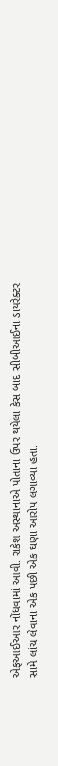એફઆઈઆર નોંધવામાં આવી. રાકેશ અસ્થાનાએ પોતાના ઉપર થયેલા કેસ બાદ સીબીઆઈના ડાયરેક્ટર સામે લાંચ લેવાના એક પછી એક ઘણા આરોપ લગાવ્યા હતા.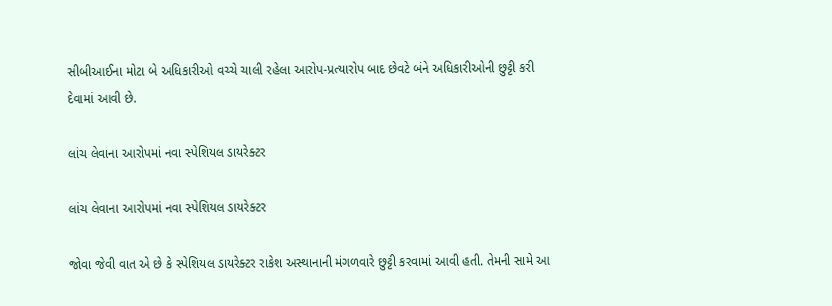સીબીઆઈના મોટા બે અધિકારીઓ વચ્ચે ચાલી રહેલા આરોપ-પ્રત્યારોપ બાદ છેવટે બંને અધિકારીઓની છુટ્ટી કરી દેવામાં આવી છે.

લાંચ લેવાના આરોપમાં નવા સ્પેશિયલ ડાયરેક્ટર

લાંચ લેવાના આરોપમાં નવા સ્પેશિયલ ડાયરેક્ટર

જોવા જેવી વાત એ છે કે સ્પેશિયલ ડાયરેક્ટર રાકેશ અસ્થાનાની મંગળવારે છુટ્ટી કરવામાં આવી હતી. તેમની સામે આ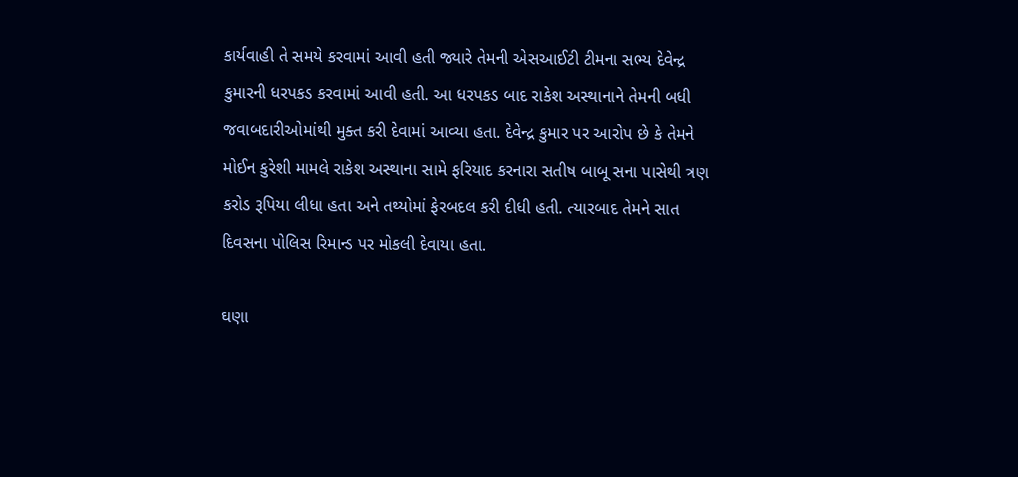કાર્યવાહી તે સમયે કરવામાં આવી હતી જ્યારે તેમની એસઆઈટી ટીમના સભ્ય દેવેન્દ્ર કુમારની ધરપકડ કરવામાં આવી હતી. આ ધરપકડ બાદ રાકેશ અસ્થાનાને તેમની બધી જવાબદારીઓમાંથી મુક્ત કરી દેવામાં આવ્યા હતા. દેવેન્દ્ર કુમાર પર આરોપ છે કે તેમને મોઈન કુરેશી મામલે રાકેશ અસ્થાના સામે ફરિયાદ કરનારા સતીષ બાબૂ સના પાસેથી ત્રણ કરોડ રૂપિયા લીધા હતા અને તથ્યોમાં ફેરબદલ કરી દીધી હતી. ત્યારબાદ તેમને સાત દિવસના પોલિસ રિમાન્ડ પર મોકલી દેવાયા હતા.

ઘણા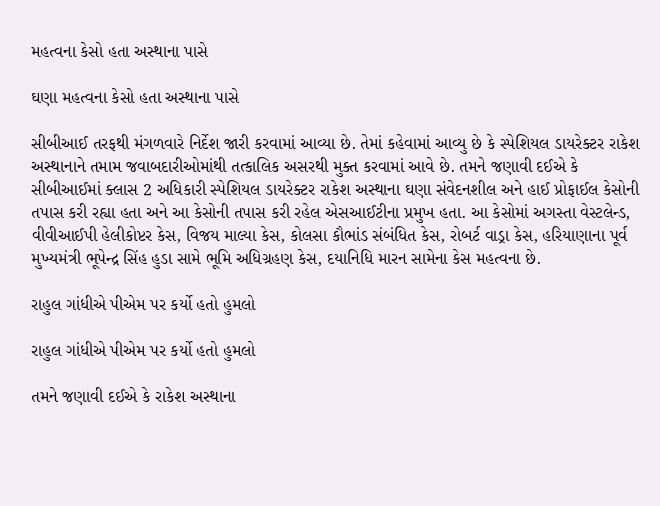મહત્વના કેસો હતા અસ્થાના પાસે

ઘણા મહત્વના કેસો હતા અસ્થાના પાસે

સીબીઆઈ તરફથી મંગળવારે નિર્દેશ જારી કરવામાં આવ્યા છે. તેમાં કહેવામાં આવ્યુ છે કે સ્પેશિયલ ડાયરેક્ટર રાકેશ અસ્થાનાને તમામ જવાબદારીઓમાંથી તત્કાલિક અસરથી મુક્ત કરવામાં આવે છે. તમને જણાવી દઈએ કે સીબીઆઈમાં ક્લાસ 2 અધિકારી સ્પેશિયલ ડાયરેક્ટર રાકેશ અસ્થાના ઘણા સંવેદનશીલ અને હાઈ પ્રોફાઈલ કેસોની તપાસ કરી રહ્યા હતા અને આ કેસોની તપાસ કરી રહેલ એસઆઈટીના પ્રમુખ હતા. આ કેસોમાં અગસ્તા વેસ્ટલેન્ડ, વીવીઆઈપી હેલીકોપ્ટર કેસ, વિજય માલ્યા કેસ, કોલસા કૌભાંડ સંબંધિત કેસ, રોબર્ટ વાડ્રા કેસ, હરિયાણાના પૂર્વ મુખ્યમંત્રી ભૂપેન્દ્ર સિંહ હુડા સામે ભૂમિ અધિગ્રહણ કેસ, દયાનિધિ મારન સામેના કેસ મહત્વના છે.

રાહુલ ગાંધીએ પીએમ પર કર્યો હતો હુમલો

રાહુલ ગાંધીએ પીએમ પર કર્યો હતો હુમલો

તમને જણાવી દઈએ કે રાકેશ અસ્થાના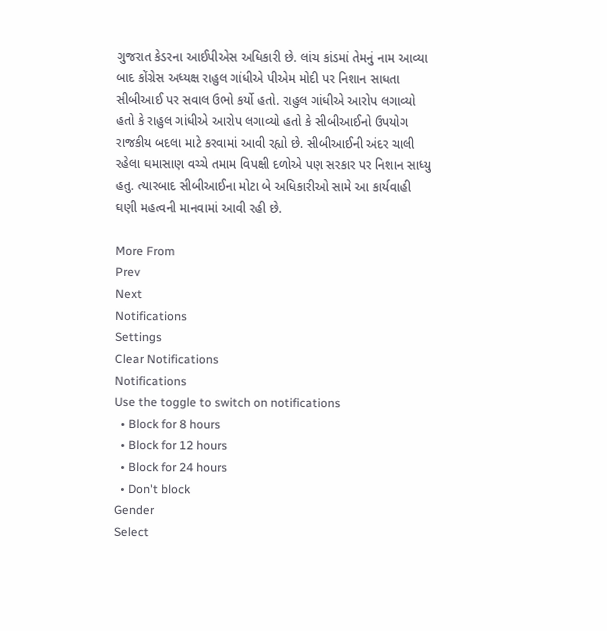ગુજરાત કેડરના આઈપીએસ અધિકારી છે. લાંચ કાંડમાં તેમનું નામ આવ્યા બાદ કોંગ્રેસ અધ્યક્ષ રાહુલ ગાંધીએ પીએમ મોદી પર નિશાન સાધતા સીબીઆઈ પર સવાલ ઉભો કર્યો હતો. રાહુલ ગાંધીએ આરોપ લગાવ્યો હતો કે રાહુલ ગાંધીએ આરોપ લગાવ્યો હતો કે સીબીઆઈનો ઉપયોગ રાજકીય બદલા માટે કરવામાં આવી રહ્યો છે. સીબીઆઈની અંદર ચાલી રહેલા ઘમાસાણ વચ્ચે તમામ વિપક્ષી દળોએ પણ સરકાર પર નિશાન સાધ્યુ હતુ. ત્યારબાદ સીબીઆઈના મોટા બે અધિકારીઓ સામે આ કાર્યવાહી ઘણી મહત્વની માનવામાં આવી રહી છે.

More From
Prev
Next
Notifications
Settings
Clear Notifications
Notifications
Use the toggle to switch on notifications
  • Block for 8 hours
  • Block for 12 hours
  • Block for 24 hours
  • Don't block
Gender
Select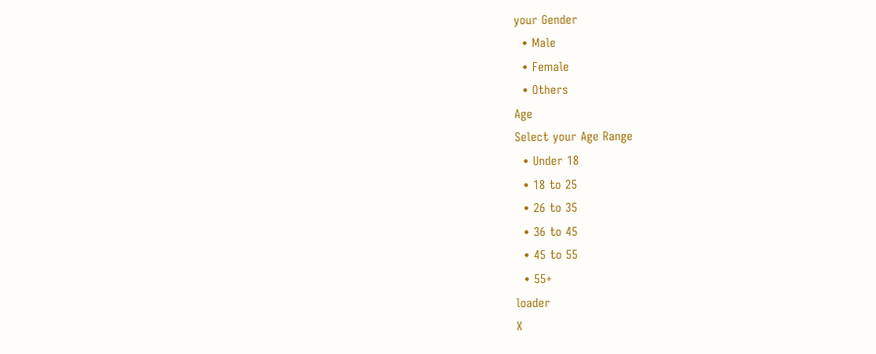your Gender
  • Male
  • Female
  • Others
Age
Select your Age Range
  • Under 18
  • 18 to 25
  • 26 to 35
  • 36 to 45
  • 45 to 55
  • 55+
loader
X